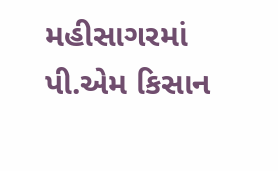મહીસાગરમાં પી.એમ કિસાન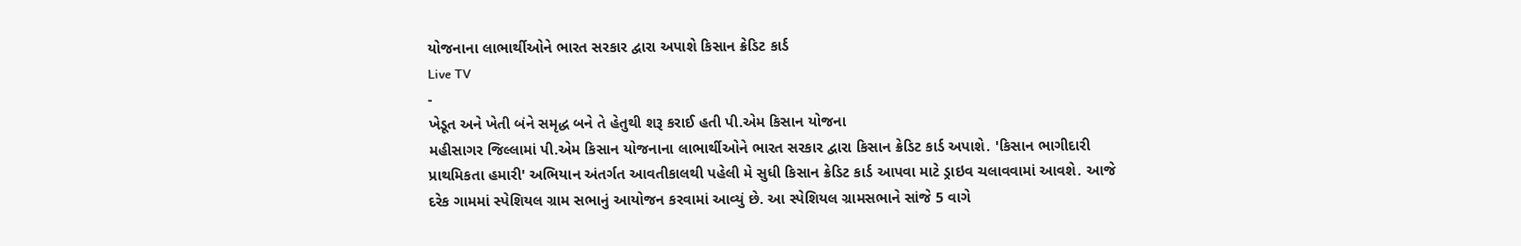યોજનાના લાભાર્થીઓને ભારત સરકાર દ્વારા અપાશે કિસાન ક્રેડિટ કાર્ડ
Live TV
-
ખેડૂત અને ખેતી બંને સમૃદ્ધ બને તે હેતુથી શરૂ કરાઈ હતી પી.એમ કિસાન યોજના
મહીસાગર જિલ્લામાં પી.એમ કિસાન યોજનાના લાભાર્થીઓને ભારત સરકાર દ્વારા કિસાન ક્રેડિટ કાર્ડ અપાશે. 'કિસાન ભાગીદારી પ્રાથમિકતા હમારી' અભિયાન અંતર્ગત આવતીકાલથી પહેલી મે સુધી કિસાન ક્રેડિટ કાર્ડ આપવા માટે ડ્રાઇવ ચલાવવામાં આવશે. આજે દરેક ગામમાં સ્પેશિયલ ગ્રામ સભાનું આયોજન કરવામાં આવ્યું છે. આ સ્પેશિયલ ગ્રામસભાને સાંજે 5 વાગે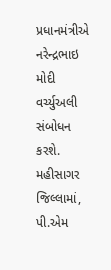પ્રધાનમંત્રીએ નરેન્દ્રભાઇ મોદી વર્ચ્યુઅલી સંબોધન કરશે. મહીસાગર જિલ્લામાં, પી.એમ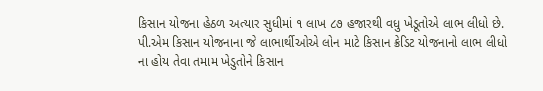કિસાન યોજના હેઠળ અત્યાર સુધીમાં ૧ લાખ ૮૭ હજારથી વધુ ખેડૂતોએ લાભ લીધો છે. પી.એમ કિસાન યોજનાના જે લાભાર્થીઓએ લોન માટે કિસાન ક્રેડિટ યોજનાનો લાભ લીધો ના હોય તેવા તમામ ખેડુતોને કિસાન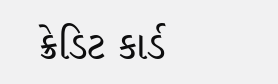ક્રેડિટ કાર્ડ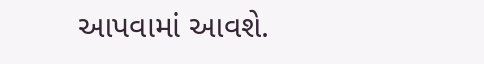આપવામાં આવશે.